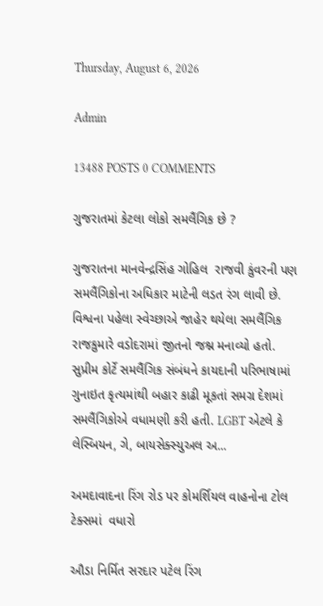Thursday, August 6, 2026

Admin

13488 POSTS 0 COMMENTS

ગુજરાતમાં કેટલા લોકો સમલૈંગિક છે ?

ગુજરાતના માનવેન્દ્રસિંહ ગોહિલ  રાજવી કુંવરની પણ સમલૈંગિકોના અધિકાર માટેની લડત રંગ લાવી છે. વિશ્વના પહેલા સ્વેચ્છાએ જાહેર થયેલા સમલૈંગિક રાજકુમારે વડોદરામાં જીતનો જશ્ન મનાવ્યો હતો. સુપ્રીમ કોર્ટે સમલૈંગિક સંબંધને કાયદાની પરિભાષામાં ગુનાઇત કૃત્યમાંથી બહાર કાઢી મૂકતાં સમગ્ર દેશમાં સમલૈંગિકોએ વધામણી કરી હતી. LGBT એટલે કે લેસ્બિયન, ગે, બાયસેક્સ્યુઅલ અ...

અમદાવાદના રિંગ રોડ પર કોમર્શિયલ વાહનોના ટોલ ટેક્સમાં  વધારો

ઔડા નિર્મિત સરદાર પટેલ રિંગ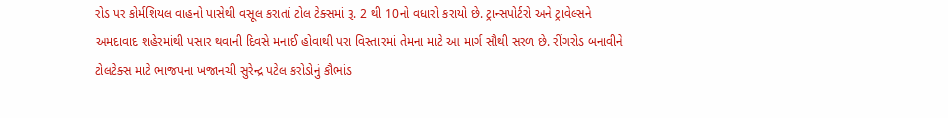રોડ પર કોર્મશિયલ વાહનો પાસેથી વસૂલ કરાતાં ટોલ ટેક્સમાં રૂ. 2 થી 10નો વધારો કરાયો છે. ટ્રાન્સપોર્ટરો અને ટ્રાવેલ્સને અમદાવાદ શહેરમાંથી પસાર થવાની દિવસે મનાઈ હોવાથી પરા વિસ્તારમાં તેમના માટે આ માર્ગ સૌથી સરળ છે. રીંગરોડ બનાવીને ટોલટેક્સ માટે ભાજપના ખજાનચી સુરેન્દ્ર પટેલ કરોડોનું કૌભાંડ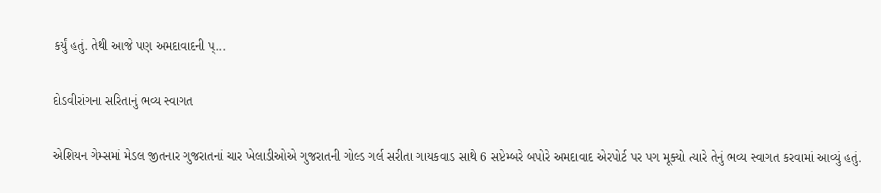કર્યું હતું. તેથી આજે પણ અમદાવાદની પ્...

દોડવીરાંગના સરિતાનું ભવ્ય સ્વાગત

એશિયન ગેમ્સમાં મેડલ જીતનાર ગુજરાતનાં ચાર ખેલાડીઓએ ગુજરાતની ગોલ્ડ ગર્લ સરીતા ગાયકવાડ સાથે 6 સપ્ટેમ્બરે બપોરે અમદાવાદ એરપોર્ટ પર પગ મૂક્યો ત્યારે તેનું ભવ્ય સ્વાગત કરવામાં આવ્યું હતું.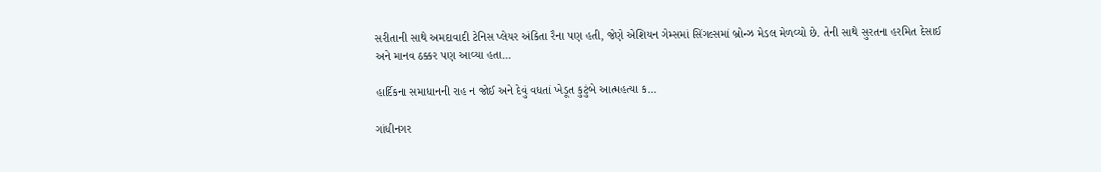સરીતાની સાથે અમદાવાદી ટેનિસ પ્લેયર અંકિતા રૈના પણ હતી, જેણે એશિયન ગેમ્સમાં સિંગલ્સમાં બ્રોન્ઝ મેડલ મેળવ્યો છે. તેની સાથે સુરતના હરમિત દેસાઈ અને માનવ ઠક્કર પણ આવ્યા હતા...

હાર્દિકના સમાધાનની રાહ ન જોઈ અને દેવું વધતાં ખેડૂત કુટુંબે આત્મહત્યા ક...

ગાંધીનગર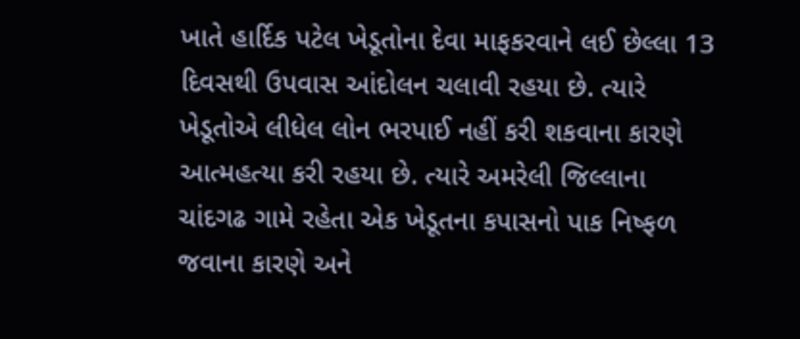ખાતે હાર્દિક પટેલ ખેડૂતોના દેવા માફકરવાને લઈ છેલ્‍લા 13 દિવસથી ઉપવાસ આંદોલન ચલાવી રહયા છે. ત્‍યારે ખેડૂતોએ લીધેલ લોન ભરપાઈ નહીં કરી શકવાના કારણે આત્‍મહત્‍યા કરી રહયા છે. ત્‍યારે અમરેલી જિલ્‍લાના ચાંદગઢ ગામે રહેતા એક ખેડૂતના કપાસનો પાક નિષ્‍ફળ જવાના કારણે અને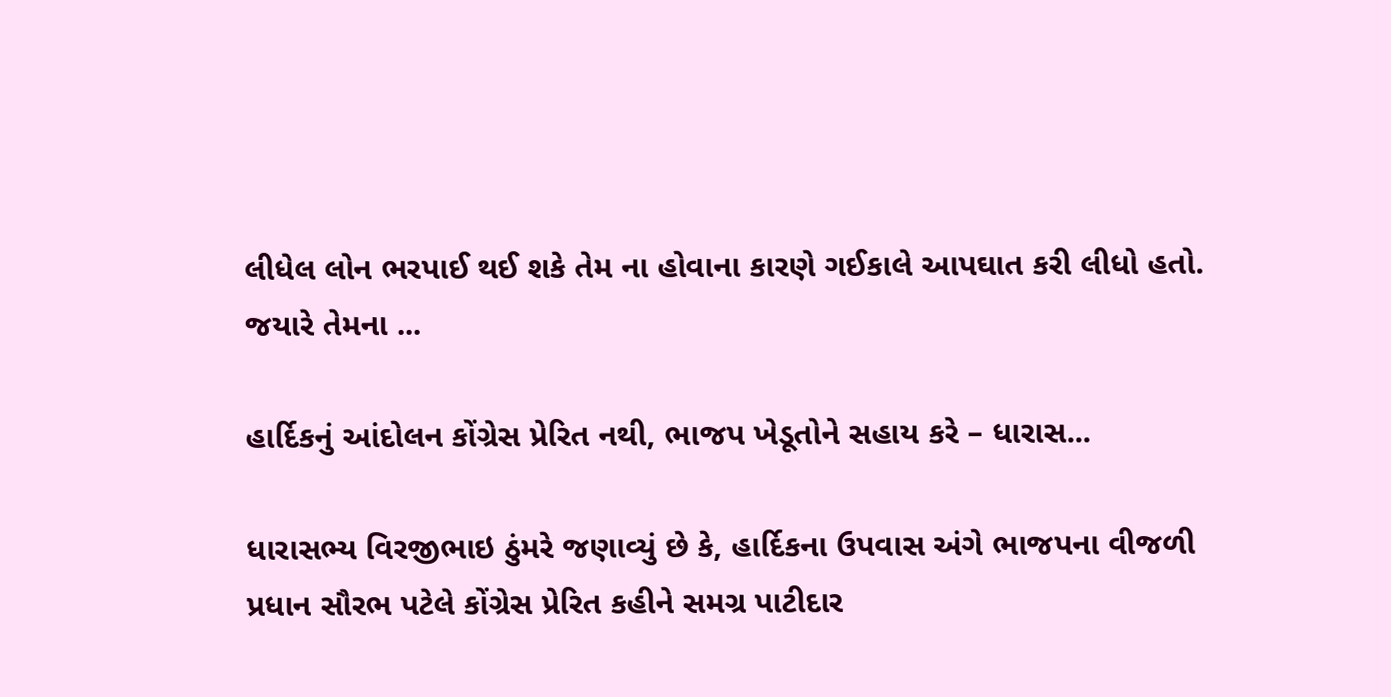લીધેલ લોન ભરપાઈ થઈ શકે તેમ ના હોવાના કારણે ગઈકાલે આપઘાત કરી લીધો હતો. જયારે તેમના ...

હાર્દિકનું આંદોલન કોંગ્રેસ પ્રેરિત નથી, ભાજપ ખેડૂતોને સહાય કરે – ધારાસ...

ધારાસભ્ય વિરજીભાઇ ઠુંમરે જણાવ્યું છે કે, હાર્દિકના ઉપવાસ અંગે ભાજપના વીજળી પ્રધાન સૌરભ પટેલે કોંગ્રેસ પ્રેરિત કહીને સમગ્ર પાટીદાર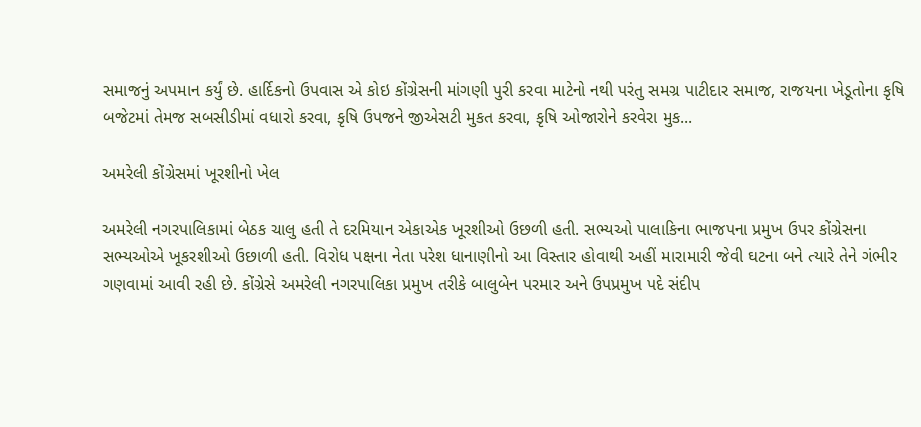સમાજનું અપમાન કર્યું છે. હાર્દિકનો ઉપવાસ એ કોઇ કોંગ્રેસની માંગણી પુરી કરવા માટેનો નથી પરંતુ સમગ્ર પાટીદાર સમાજ, રાજયના ખેડૂતોના કૃષિ બજેટમાં તેમજ સબસીડીમાં વધારો કરવા, કૃષિ ઉપજને જીએસટી મુકત કરવા, કૃષિ ઓજારોને કરવેરા મુક...

અમરેલી કોંગ્રેસમાં ખૂરશીનો ખેલ

અમરેલી નગરપાલિકામાં બેઠક ચાલુ હતી તે દરમિયાન એકાએક ખૂરશીઓ ઉછળી હતી. સભ્યઓ પાલાકિના ભાજપના પ્રમુખ ઉપર કોંગ્રેસના સભ્યઓએ ખૂકરશીઓ ઉછાળી હતી. વિરોધ પક્ષના નેતા પરેશ ધાનાણીનો આ વિસ્તાર હોવાથી અહીં મારામારી જેવી ઘટના બને ત્યારે તેને ગંભીર ગણવામાં આવી રહી છે. કોંગ્રેસે અમરેલી નગરપાલિકા પ્રમુખ તરીકે બાલુબેન પરમાર અને ઉપપ્રમુખ પદે સંદીપ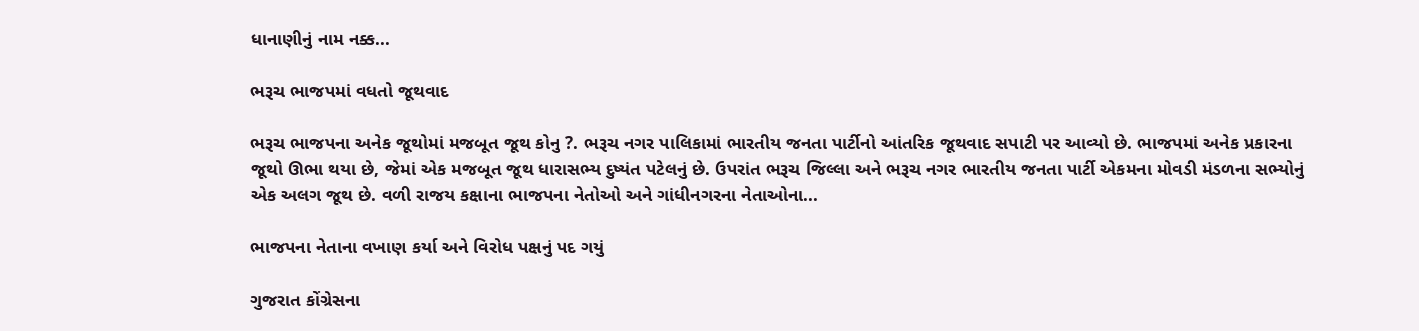ધાનાણીનું નામ નક્ક...

ભરૂચ ભાજપમાં વધતો જૂથવાદ

ભરૂચ ભાજપના અનેક જૂથોમાં મજબૂત જૂથ કોનુ ?. ભરૂચ નગર પાલિકામાં ભારતીય જનતા પાર્ટીનો આંતરિક જૂથવાદ સપાટી પર આવ્યો છે. ભાજપમાં અનેક પ્રકારના જૂથો ઊભા થયા છે, જેમાં એક મજબૂત જૂથ ધારાસભ્ય દુષ્યંત પટેલનું છે. ઉપરાંત ભરૂચ જિલ્લા અને ભરૂચ નગર ભારતીય જનતા પાર્ટી એકમના મોવડી મંડળના સભ્યોનું એક અલગ જૂથ છે. વળી રાજય કક્ષાના ભાજપના નેતોઓ અને ગાંધીનગરના નેતાઓના...

ભાજપના નેતાના વખાણ કર્યા અને વિરોધ પક્ષનું પદ ગયું

ગુજરાત કોંગ્રેસના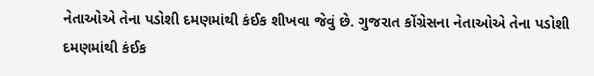નેતાઓએ તેના પડોશી દમણમાંથી કંઈક શીખવા જેવું છે. ગુજરાત કોંગ્રેસના નેતાઓએ તેના પડોશી દમણમાંથી કંઈક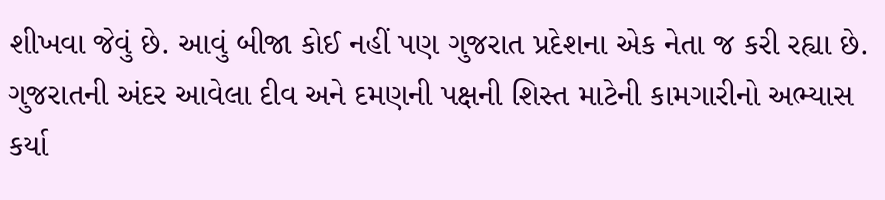શીખવા જેવું છે. આવું બીજા કોઈ નહીં પણ ગુજરાત પ્રદેશના એક નેતા જ કરી રહ્યા છે. ગુજરાતની અંદર આવેલા દીવ અને દમણની પક્ષની શિસ્ત માટેની કામગારીનો અભ્યાસ કર્યા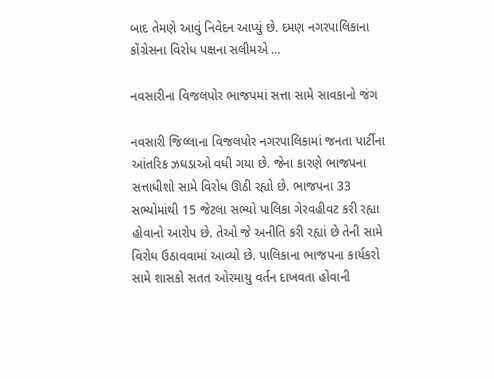બાદ તેમણે આવું નિવેદન આપ્યું છે. દમણ નગરપાલિકાના કોંગ્રેસના વિરોધ પક્ષના સલીમએ ...

નવસારીના વિજલપોર ભાજપમાં સત્તા સામે સાવકાનો જંગ

નવસારી જિલ્લાના વિજલપોર નગરપાલિકામાં જનતા પાર્ટીના આંતરિક ઝઘડાઓ વધી ગયા છે. જેના કારણે ભાજપના સત્તાધીશો સામે વિરોધ ઊઠી રહ્યો છે. ભાજપના 33 સભ્યોમાંથી 15 જેટલા સભ્યો પાલિકા ગેરવહીવટ કરી રહ્યા હોવાનો આરોપ છે. તેઓ જે અનીતિ કરી રહ્યાં છે તેની સામે વિરોધ ઉઠાવવામાં આવ્યો છે. પાલિકાના ભાજપના કાર્યકરો સામે શાસકો સતત ઓરમાયુ વર્તન દાખવતા હોવાની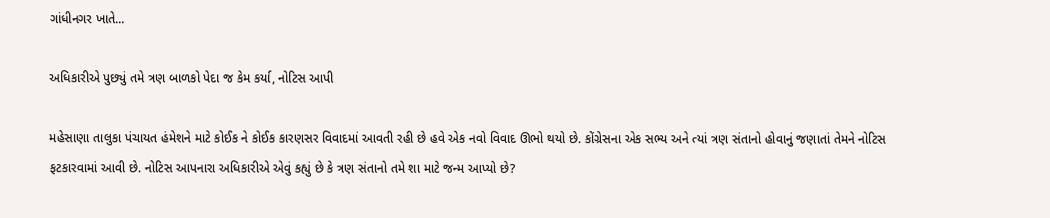ગાંધીનગર ખાતે...

અધિકારીએ પુછ્યું તમે ત્રણ બાળકો પેદા જ કેમ કર્યા, નોટિસ આપી

મહેસાણા તાલુકા પંચાયત હંમેશને માટે કોઈક ને કોઈક કારણસર વિવાદમાં આવતી રહી છે હવે એક નવો વિવાદ ઊભો થયો છે. કોંગ્રેસના એક સભ્ય અને ત્યાં ત્રણ સંતાનો હોવાનું જણાતાં તેમને નોટિસ ફટકારવામાં આવી છે. નોટિસ આપનારા અધિકારીએ એવું કહ્યું છે કે ત્રણ સંતાનો તમે શા માટે જન્મ આપ્યો છે?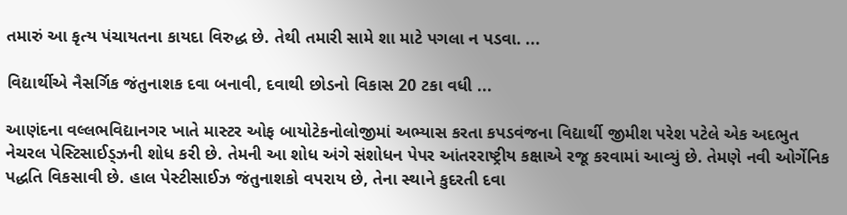તમારું આ કૃત્ય પંચાયતના કાયદા વિરુદ્ધ છે. તેથી તમારી સામે શા માટે પગલા ન પડવા. ...

વિદ્યાર્થીએ નૈસર્ગિક જંતુનાશક દવા બનાવી, દવાથી છોડનો વિકાસ 20 ટકા વધી ...

આણંદના વલ્લભવિદ્યાનગર ખાતે માસ્ટર ઓફ બાયોટેકનોલોજીમાં અભ્યાસ કરતા કપડવંજના વિદ્યાર્થી જીમીશ પરેશ પટેલે એક અદભુત નેચરલ પેસ્ટિસાઈડ્ઝની શોધ કરી છે. તેમની આ શોધ અંગે સંશોધન પેપર આંતરરાષ્ટ્રીય કક્ષાએ રજૂ કરવામાં આવ્યું છે. તેમણે નવી ઓર્ગેનિક પદ્ધતિ વિકસાવી છે. હાલ પેસ્ટીસાઈઝ જંતુનાશકો વપરાય છે, તેના સ્થાને કુદરતી દવા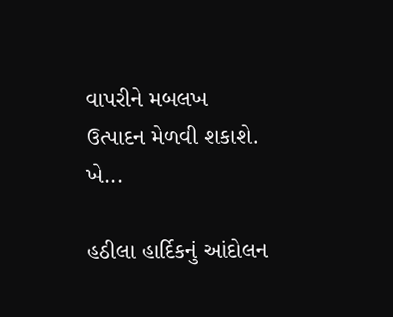વાપરીને મબલખ ઉત્પાદન મેળવી શકાશે. ખે...

હઠીલા હાર્દિકનું આંદોલન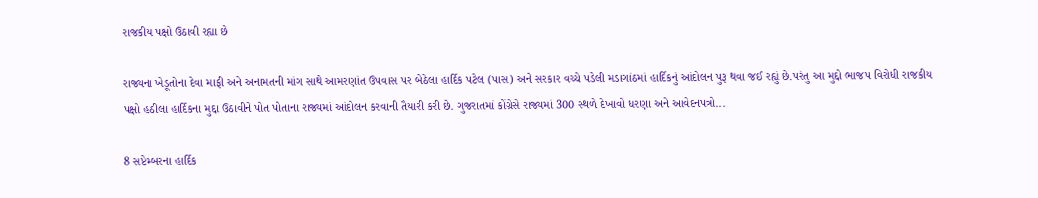રાજકીય પક્ષો ઉઠાવી રહ્યા છે

રાજ્યના ખેડૂતોના દેવા માફી અને અનામતની માંગ સાથે આમરણાંત ઉપવાસ પર બેઠેલા હાર્દિક પટેલ (પાસ) અને સરકાર વચ્ચે પડેલી મડાગાંઠમાં હાર્દિકનું આંદોલન પુરૂ થવા જઈ રહ્યું છે.પરંતુ આ મુદ્દો ભાજપ વિરોધી રાજકીય પક્ષો હઠીલા હાર્દિકના મુદ્દા ઉઠાવીને પોત પોતાના રાજ્યમાં આંદોલન કરવાની તૈયારી કરી છે. ગુજરાતમાં કોંગ્રેસે રાજ્યમાં 300 સ્થળે દેખાવો ધરણા અને આવેદનપત્રો...

8 સપ્ટેમ્બરના હાર્દિક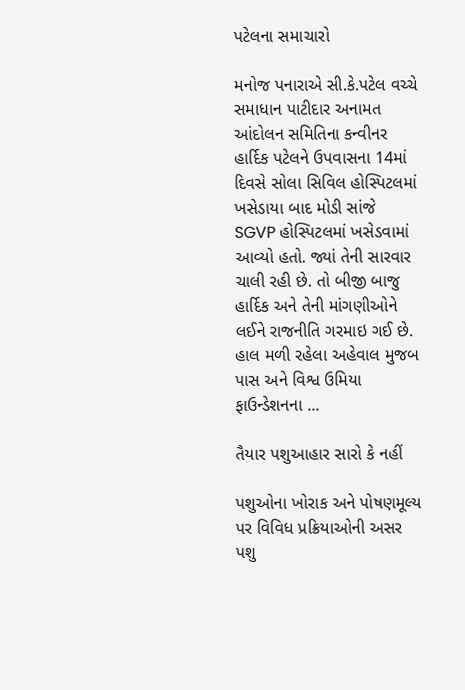પટેલના સમાચારો

મનોજ પનારાએ સી.કે.પટેલ વચ્ચે સમાધાન પાટીદાર અનામત આંદોલન સમિતિના કન્વીનર હાર્દિક પટેલને ઉપવાસના 14માં દિવસે સોલા સિવિલ હોસ્પિટલમાં ખસેડાયા બાદ મોડી સાંજે SGVP હોસ્પિટલમાં ખસેડવામાં આવ્યો હતો. જ્યાં તેની સારવાર ચાલી રહી છે. તો બીજી બાજુ હાર્દિક અને તેની માંગણીઓને લઈને રાજનીતિ ગરમાઇ ગઈ છે. હાલ મળી રહેલા અહેવાલ મુજબ પાસ અને વિશ્વ ઉમિયા ફાઉન્ડેશનના ...

તૈયાર પશુઆહાર સારો કે નહીં

પશુઓના ખોરાક અને પોષણમૂલ્ય પર વિવિધ પ્રક્રિયાઓની અસર પશુ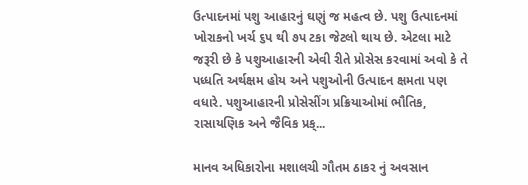ઉત્પાદનમાં પશુ આહારનું ઘણું જ મહત્વ છે. પશુ ઉત્પાદનમાં ખોરાકનો ખર્ચ ૬પ થી ૭પ ટકા જેટલો થાય છે. એટલા માટે જરૂરી છે કે પશુઆહારની એવી રીતે પ્રોસેસ કરવામાં અવો કે તે પધ્ધતિ અર્થક્ષમ હોય અને પશુઓની ઉત્પાદન ક્ષમતા પણ વધારે. પશુઆહારની પ્રોસેસીંગ પ્રક્રિયાઓમાં ભૌતિક, રાસાયણિક અને જૈવિક પ્રક્...

માનવ અધિકારોના મશાલચી ગૌતમ ઠાકર નું અવસાન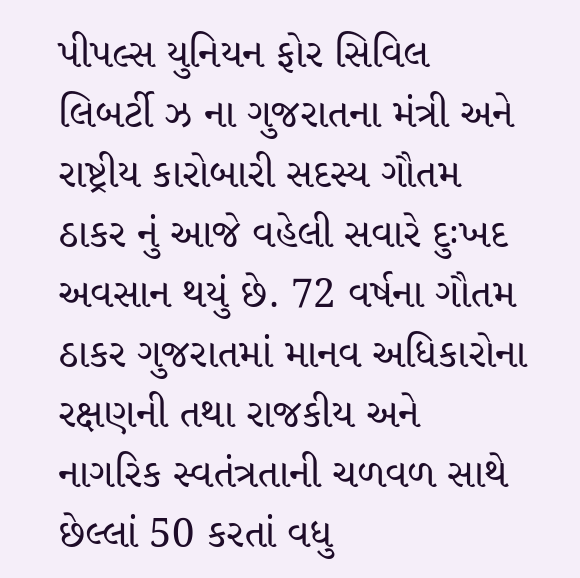પીપલ્સ યુનિયન ફોર સિવિલ લિબર્ટી ઝ ના ગુજરાતના મંત્રી અને રાષ્ટ્રીય કારોબારી સદસ્ય ગૌતમ ઠાકર નું આજે વહેલી સવારે દુઃખદ અવસાન થયું છે. 72 વર્ષના ગૌતમ ઠાકર ગુજરાતમાં માનવ અધિકારોના રક્ષણની તથા રાજકીય અને નાગરિક સ્વતંત્રતાની ચળવળ સાથે છેલ્લાં 50 કરતાં વધુ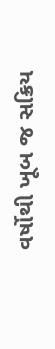વર્ષોથી ખૂબ જ સક્રિય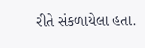રીતે સંકળાયેલા હતા.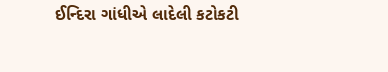ઈન્દિરા ગાંધીએ લાદેલી કટોકટી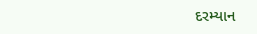દરમ્યાન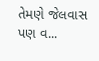તેમણે જેલવાસ પણ વ...